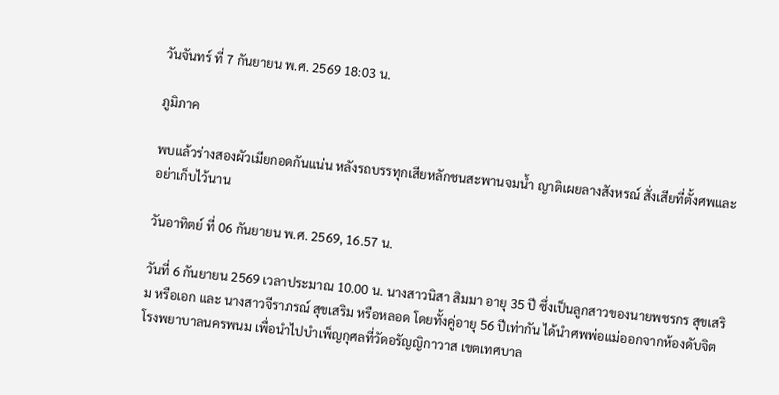วันจันทร์ ที่ 7 กันยายน พ.ศ. 2569 18:03 น.

ภูมิภาค

พบแล้วร่างสองผัวเมียกอดกันแน่น หลังรถบรรทุกเสียหลักชนสะพานจมน้ำ ญาติเผยลางสังหรณ์ สั่งเสียที่ตั้งศพและอย่าเก็บไว้นาน

วันอาทิตย์ ที่ 06 กันยายน พ.ศ. 2569, 16.57 น.

วันที่ 6 กันยายน 2569 เวลาประมาณ 10.00 น. นางสาวนิสา สิมมา อายุ 35 ปี ซึ่งเป็นลูกสาวของนายพชรกร สุขเสริม หรือเอก และ นางสาวจีราภรณ์ สุขเสริม หรือหลอด โดยทั้งคู่อายุ 56 ปีเท่ากัน ได้นำศพพ่อแม่ออกจากห้องดับจิต โรงพยาบาลนครพนม เพื่อนำไปบำเพ็ญกุศลที่วัดอรัญญิกาวาส เขตเทศบาล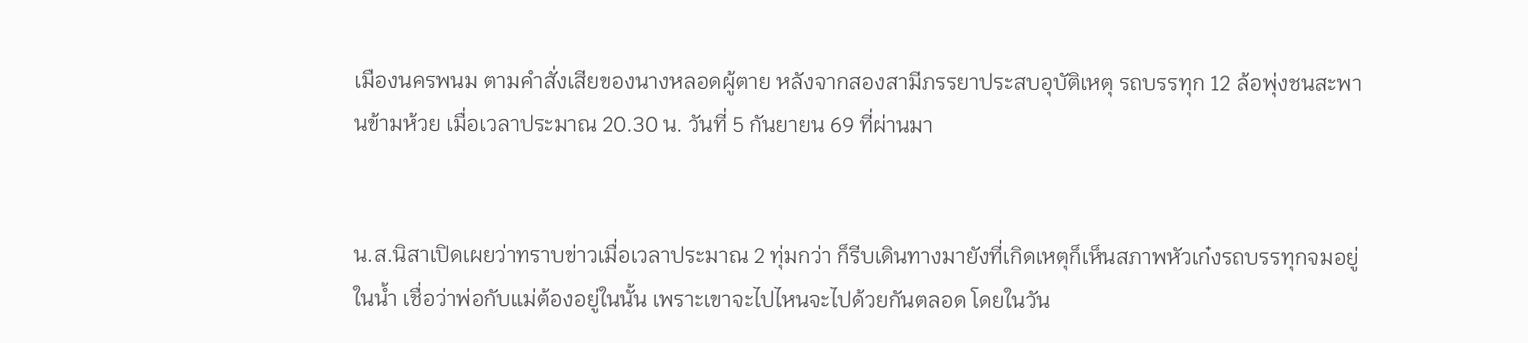เมืองนครพนม ตามคำสั่งเสียของนางหลอดผู้ตาย หลังจากสองสามีภรรยาประสบอุบัติเหตุ รถบรรทุก 12 ล้อพุ่งชนสะพานข้ามห้วย เมื่อเวลาประมาณ 20.30 น. วันที่ 5 กันยายน 69 ที่ผ่านมา


น.ส.นิสาเปิดเผยว่าทราบข่าวเมื่อเวลาประมาณ 2 ทุ่มกว่า ก็รีบเดินทางมายังที่เกิดเหตุก็เห็นสภาพหัวเก๋งรถบรรทุกจมอยู่ในน้ำ เชื่อว่าพ่อกับแม่ต้องอยู่ในนั้น เพราะเขาจะไปไหนจะไปด้วยกันตลอด โดยในวัน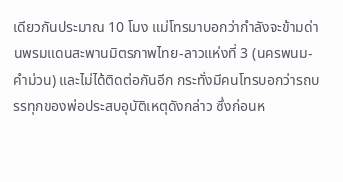เดียวกันประมาณ 10 โมง แม่โทรมาบอกว่ากำลังจะข้ามด่านพรมแดนสะพานมิตรภาพไทย-ลาวแห่งที่ 3 (นครพนม-คำม่วน) และไม่ได้ติดต่อกันอีก กระทั่งมีคนโทรบอกว่ารถบรรทุกของพ่อประสบอุบัติเหตุดังกล่าว ซึ่งก่อนห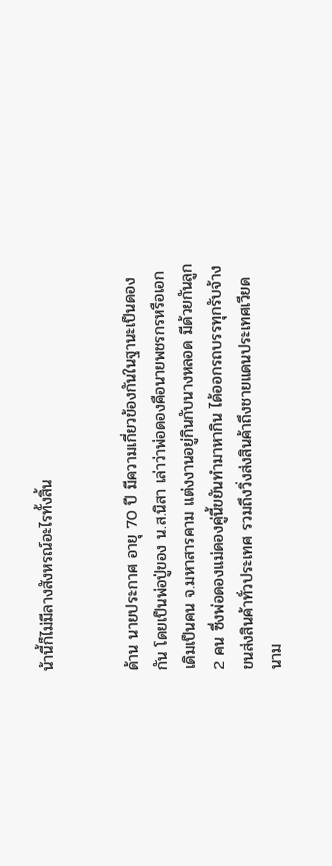น้านี้ก็ไม่มีลางสังหรณ์อะไรทั้งสิ้น


ด้าน นายประกาศ อายุ 70 ปี มีความเกี่ยวข้องกันในฐานะเป็นดองกัน โดยเป็นพ่อปู่ของ น.ส.นิสา เล่าว่าพ่อดองคือนายพชรกรหรือเอก เดิมเป็นคน จ.มหาสารคาม แต่งงานอยู่กินกับนางหลอด มีด้วยกันลูก 2 คน ซึ่งพ่อดองแม่ดองคู่นี้ขยันทำมาหากิน ได้ออกรถบรรทุกรับจ้างขนส่งสินค้าทั่วประเทศ รวมถึงวิ่งส่งสินค้าถึงชายแดนประเทศเวียดนาม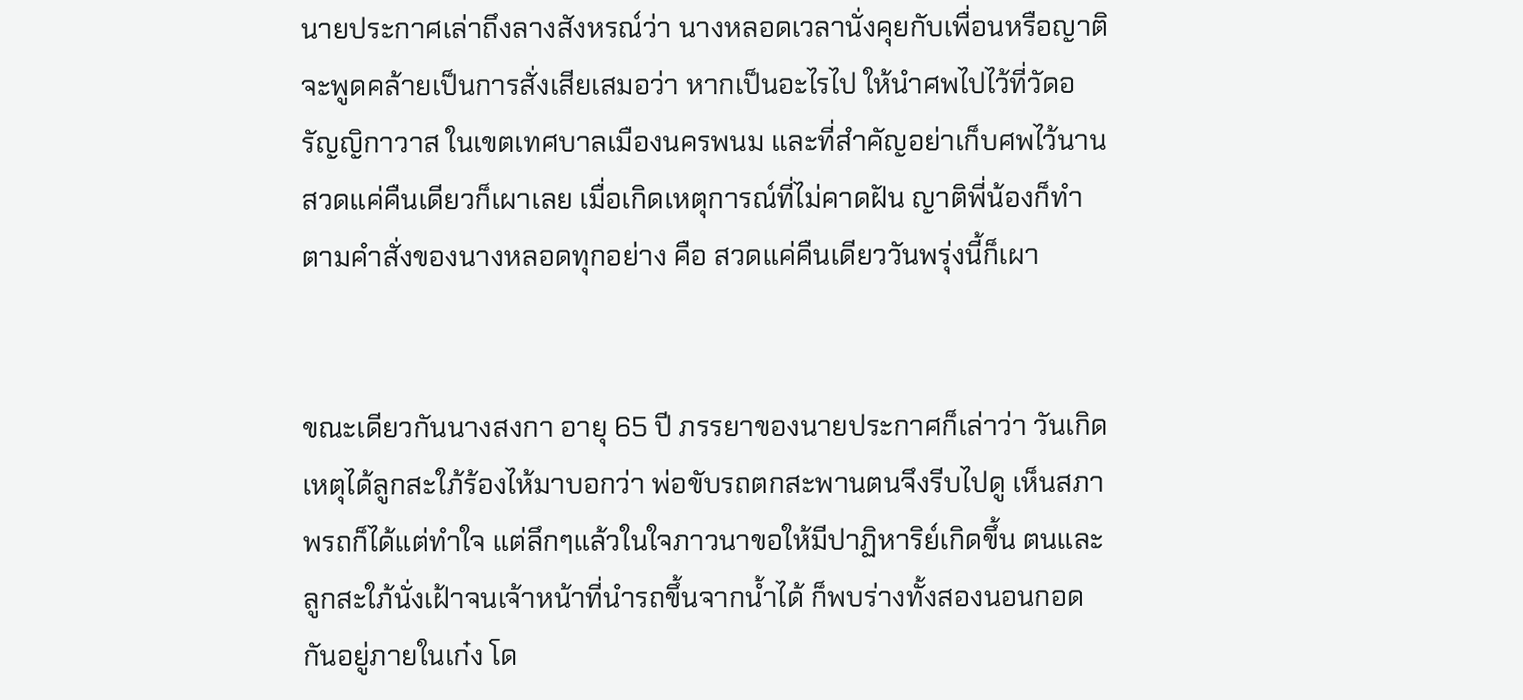นายประกาศเล่าถึงลางสังหรณ์ว่า นางหลอดเวลานั่งคุยกับเพื่อนหรือญาติ จะพูดคล้ายเป็นการสั่งเสียเสมอว่า หากเป็นอะไรไป ให้นำศพไปไว้ที่วัดอรัญญิกาวาส ในเขตเทศบาลเมืองนครพนม และที่สำคัญอย่าเก็บศพไว้นาน สวดแค่คืนเดียวก็เผาเลย เมื่อเกิดเหตุการณ์ที่ไม่คาดฝัน ญาติพี่น้องก็ทำตามคำสั่งของนางหลอดทุกอย่าง คือ สวดแค่คืนเดียววันพรุ่งนี้ก็เผา


ขณะเดียวกันนางสงกา อายุ 65 ปี ภรรยาของนายประกาศก็เล่าว่า วันเกิดเหตุได้ลูกสะใภ้ร้องไห้มาบอกว่า พ่อขับรถตกสะพานตนจึงรีบไปดู เห็นสภาพรถก็ได้แต่ทำใจ แต่ลึกๆแล้วในใจภาวนาขอให้มีปาฏิหาริย์เกิดขึ้น ตนและลูกสะใภ้นั่งเฝ้าจนเจ้าหน้าที่นำรถขึ้นจากน้ำได้ ก็พบร่างทั้งสองนอนกอดกันอยู่ภายในเก๋ง โด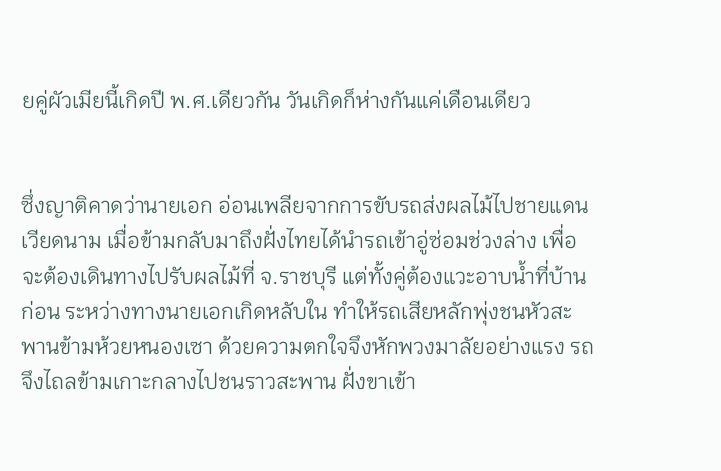ยคู่ผัวเมียนี้เกิดปี พ.ศ.เดียวกัน วันเกิดก็ห่างกันแค่เดือนเดียว


ซึ่งญาติคาดว่านายเอก อ่อนเพลียจากการขับรถส่งผลไม้ไปชายแดนเวียดนาม เมื่อข้ามกลับมาถึงฝั่งไทยได้นำรถเข้าอู่ซ่อมช่วงล่าง เพื่อจะต้องเดินทางไปรับผลไม้ที่ จ.ราชบุรี แต่ทั้งคู่ต้องแวะอาบน้ำที่บ้านก่อน ระหว่างทางนายเอกเกิดหลับใน ทำให้รถเสียหลักพุ่งชนหัวสะพานข้ามห้วยหนองเซา ด้วยความตกใจจึงหักพวงมาลัยอย่างแรง รถจึงไถลข้ามเกาะกลางไปชนราวสะพาน ฝั่งขาเข้า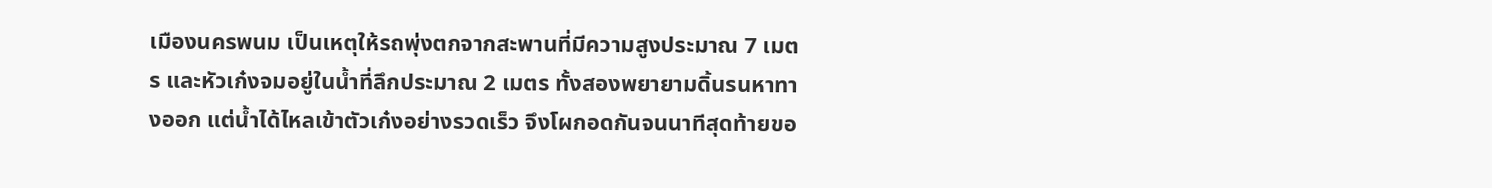เมืองนครพนม เป็นเหตุให้รถพุ่งตกจากสะพานที่มีความสูงประมาณ 7 เมตร และหัวเก๋งจมอยู่ในน้ำที่ลึกประมาณ 2 เมตร ทั้งสองพยายามดิ้นรนหาทางออก แต่น้ำได้ไหลเข้าตัวเก๋งอย่างรวดเร็ว จึงโผกอดกันจนนาทีสุดท้ายขอ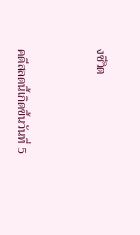งชีวิต



คดีสลดนี้เกิดขึ้นวันที่ 5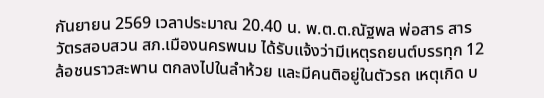กันยายน 2569 เวลาประมาณ 20.40 น. พ.ต.ต.ณัฐพล พ่อสาร สารวัตรสอบสวน สภ.เมืองนครพนม ได้รับแจ้งว่ามีเหตุรถยนต์บรรทุก 12 ล้อชนราวสะพาน ตกลงไปในลำห้วย และมีคนติอยู่ในตัวรถ เหตุเกิด บ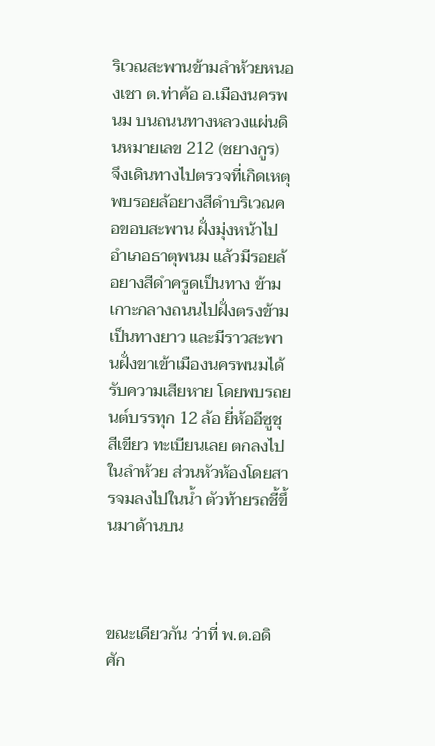ริเวณสะพานข้ามลำห้วยหนองเชา ต.ท่าค้อ อ.เมืองนครพนม บนถนนทางหลวงแผ่นดินหมายเลข 212 (ชยางกูร)  จึงเดินทางไปตรวจที่เกิดเหตุ พบรอยล้อยางสีดำบริเวณคอขอบสะพาน ฝั่งมุ่งหน้าไปอำเภอธาตุพนม แล้วมีรอยล้อยางสีดำครูดเป็นทาง ข้ามเกาะกลางถนนไปฝั่งตรงข้ามเป็นทางยาว และมีราวสะพานฝั่งขาเข้าเมืองนครพนมได้รับความเสียหาย โดยพบรถยนต์บรรทุก 12 ล้อ ยี่ห้ออีซูชุ สีเขียว ทะเบียนเลย ตกลงไปในลำห้วย ส่วนหัวห้องโดยสารจมลงไปในน้ำ ตัวท้ายรถชี้ขึ้นมาด้านบน



ขณะเดียวกัน ว่าที่ พ.ต.อดิศัก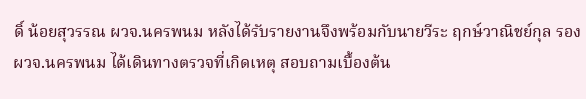ดิ์ น้อยสุวรรณ ผวจ.นครพนม หลังได้รับรายงานจึงพร้อมกับนายวีระ ฤกษ์วาณิชย์กุล รอง ผวจ.นครพนม ได้เดินทางตรวจที่เกิดเหตุ สอบถามเบื้องต้น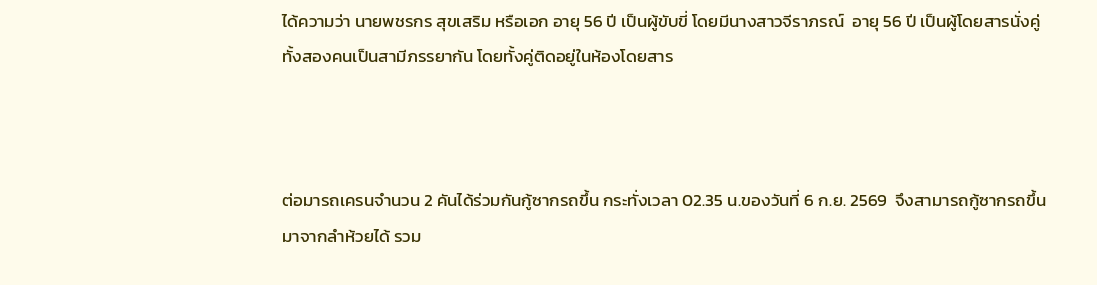ได้ความว่า นายพชรกร สุขเสริม หรือเอก อายุ 56 ปี เป็นผู้ขับขี่ โดยมีนางสาวจีราภรณ์  อายุ 56 ปี เป็นผู้โดยสารนั่งคู่ ทั้งสองคนเป็นสามีภรรยากัน โดยทั้งคู่ติดอยู่ในห้องโดยสาร



ต่อมารถเครนจำนวน 2 คันได้ร่วมกันกู้ซากรถขึ้น กระทั่งเวลา 02.35 น.ของวันที่ 6 ก.ย. 2569  จึงสามารถกู้ซากรถขึ้นมาจากลำห้วยได้ รวม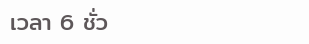เวลา 6 ชั่ว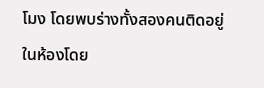โมง โดยพบร่างทั้งสองคนติดอยู่ในห้องโดย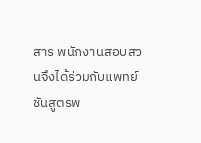สาร พนักงานสอบสวนจึงได้ร่วมกับแพทย์ชันสูตรพ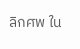ลิกศพ ใน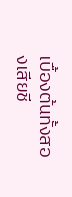เบื้องต้นทั้งสองเสียชี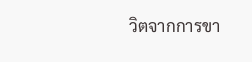วิตจากการขา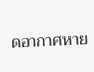ดอากาศหาย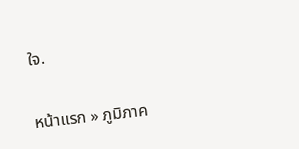ใจ.

หน้าแรก » ภูมิภาค